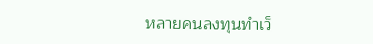หลายคนลงทุนทำเว็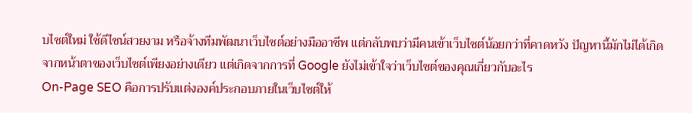บไซต์ใหม่ ใช้ดีไซน์สวยงาม หรือจ้างทีมพัฒนาเว็บไซต์อย่างมืออาชีพ แต่กลับพบว่ามีคนเข้าเว็บไซต์น้อยกว่าที่คาดหวัง ปัญหานี้มักไม่ได้เกิดจากหน้าตาของเว็บไซต์เพียงอย่างเดียว แต่เกิดจากการที่ Google ยังไม่เข้าใจว่าเว็บไซต์ของคุณเกี่ยวกับอะไร
On-Page SEO คือการปรับแต่งองค์ประกอบภายในเว็บไซต์ให้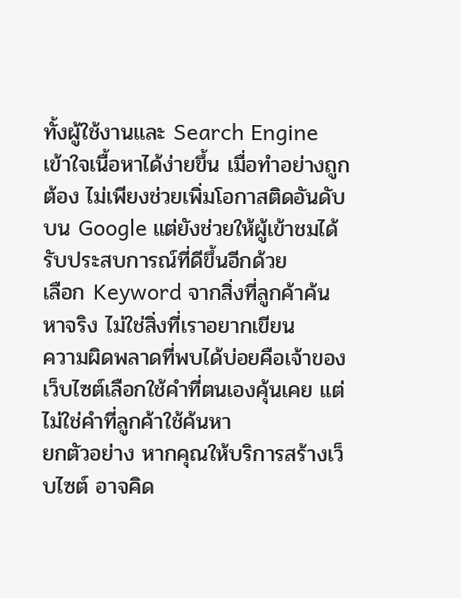ทั้งผู้ใช้งานและ Search Engine เข้าใจเนื้อหาได้ง่ายขึ้น เมื่อทำอย่างถูกต้อง ไม่เพียงช่วยเพิ่มโอกาสติดอันดับบน Google แต่ยังช่วยให้ผู้เข้าชมได้รับประสบการณ์ที่ดีขึ้นอีกด้วย
เลือก Keyword จากสิ่งที่ลูกค้าค้นหาจริง ไม่ใช่สิ่งที่เราอยากเขียน
ความผิดพลาดที่พบได้บ่อยคือเจ้าของเว็บไซต์เลือกใช้คำที่ตนเองคุ้นเคย แต่ไม่ใช่คำที่ลูกค้าใช้ค้นหา
ยกตัวอย่าง หากคุณให้บริการสร้างเว็บไซต์ อาจคิด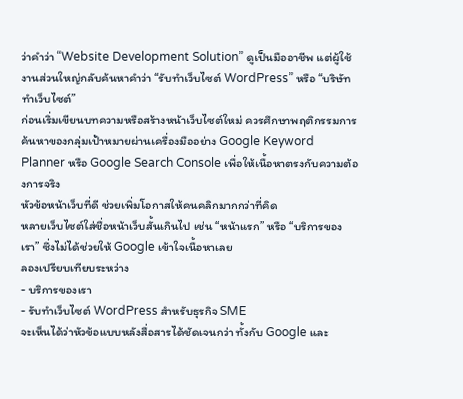ว่าคำว่า “Website Development Solution” ดูเป็นมืออาชีพ แต่ผู้ใช้งานส่วนใหญ่กลับค้นหาคำว่า “รับทำเว็บไซต์ WordPress” หรือ “บริษัททำเว็บไซต์”
ก่อนเริ่มเขียนบทความหรือสร้างหน้าเว็บไซต์ใหม่ ควรศึกษาพฤติกรรมการค้นหาของกลุ่มเป้าหมายผ่านเครื่องมืออย่าง Google Keyword Planner หรือ Google Search Console เพื่อให้เนื้อหาตรงกับความต้องการจริง
หัวข้อหน้าเว็บที่ดี ช่วยเพิ่มโอกาสให้คนคลิกมากกว่าที่คิด
หลายเว็บไซต์ใส่ชื่อหน้าเว็บสั้นเกินไป เช่น “หน้าแรก” หรือ “บริการของเรา” ซึ่งไม่ได้ช่วยให้ Google เข้าใจเนื้อหาเลย
ลองเปรียบเทียบระหว่าง
- บริการของเรา
- รับทำเว็บไซต์ WordPress สำหรับธุรกิจ SME
จะเห็นได้ว่าหัวข้อแบบหลังสื่อสารได้ชัดเจนกว่า ทั้งกับ Google และ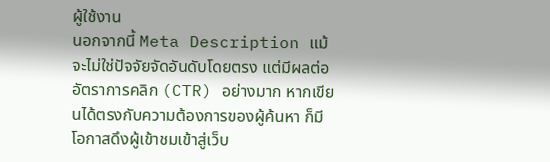ผู้ใช้งาน
นอกจากนี้ Meta Description แม้จะไม่ใช่ปัจจัยจัดอันดับโดยตรง แต่มีผลต่ออัตราการคลิก (CTR) อย่างมาก หากเขียนได้ตรงกับความต้องการของผู้ค้นหา ก็มีโอกาสดึงผู้เข้าชมเข้าสู่เว็บ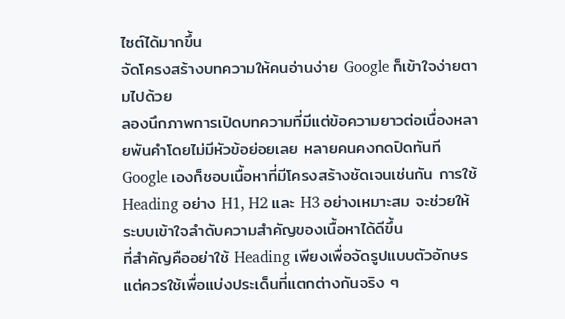ไซต์ได้มากขึ้น
จัดโครงสร้างบทความให้คนอ่านง่าย Google ก็เข้าใจง่ายตามไปด้วย
ลองนึกภาพการเปิดบทความที่มีแต่ข้อความยาวต่อเนื่องหลายพันคำโดยไม่มีหัวข้อย่อยเลย หลายคนคงกดปิดทันที
Google เองก็ชอบเนื้อหาที่มีโครงสร้างชัดเจนเช่นกัน การใช้ Heading อย่าง H1, H2 และ H3 อย่างเหมาะสม จะช่วยให้ระบบเข้าใจลำดับความสำคัญของเนื้อหาได้ดีขึ้น
ที่สำคัญคืออย่าใช้ Heading เพียงเพื่อจัดรูปแบบตัวอักษร แต่ควรใช้เพื่อแบ่งประเด็นที่แตกต่างกันจริง ๆ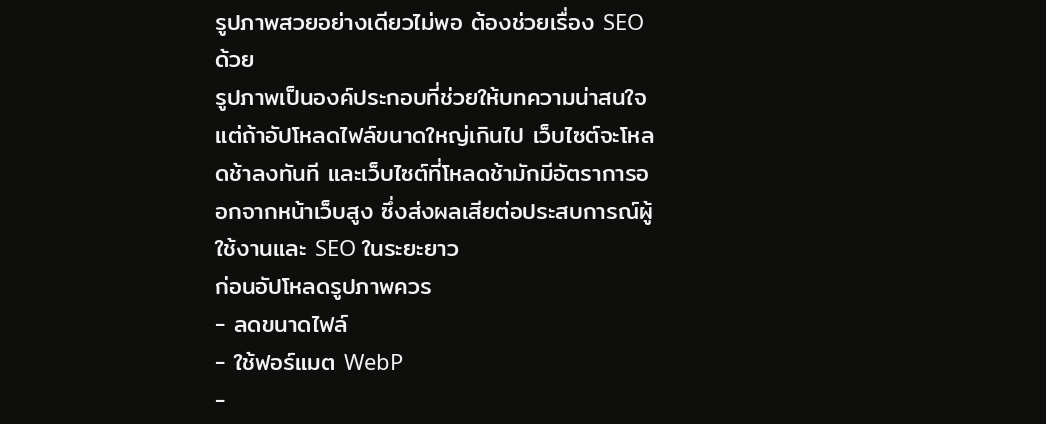รูปภาพสวยอย่างเดียวไม่พอ ต้องช่วยเรื่อง SEO ด้วย
รูปภาพเป็นองค์ประกอบที่ช่วยให้บทความน่าสนใจ แต่ถ้าอัปโหลดไฟล์ขนาดใหญ่เกินไป เว็บไซต์จะโหลดช้าลงทันที และเว็บไซต์ที่โหลดช้ามักมีอัตราการออกจากหน้าเว็บสูง ซึ่งส่งผลเสียต่อประสบการณ์ผู้ใช้งานและ SEO ในระยะยาว
ก่อนอัปโหลดรูปภาพควร
- ลดขนาดไฟล์
- ใช้ฟอร์แมต WebP
-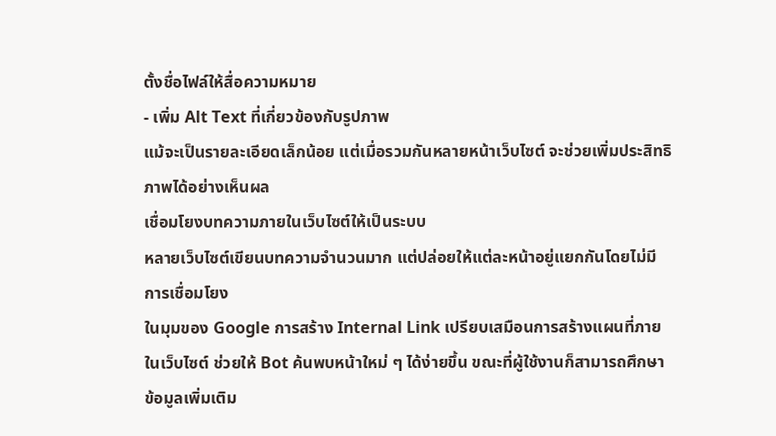ตั้งชื่อไฟล์ให้สื่อความหมาย
- เพิ่ม Alt Text ที่เกี่ยวข้องกับรูปภาพ
แม้จะเป็นรายละเอียดเล็กน้อย แต่เมื่อรวมกันหลายหน้าเว็บไซต์ จะช่วยเพิ่มประสิทธิภาพได้อย่างเห็นผล
เชื่อมโยงบทความภายในเว็บไซต์ให้เป็นระบบ
หลายเว็บไซต์เขียนบทความจำนวนมาก แต่ปล่อยให้แต่ละหน้าอยู่แยกกันโดยไม่มีการเชื่อมโยง
ในมุมของ Google การสร้าง Internal Link เปรียบเสมือนการสร้างแผนที่ภายในเว็บไซต์ ช่วยให้ Bot ค้นพบหน้าใหม่ ๆ ได้ง่ายขึ้น ขณะที่ผู้ใช้งานก็สามารถศึกษาข้อมูลเพิ่มเติม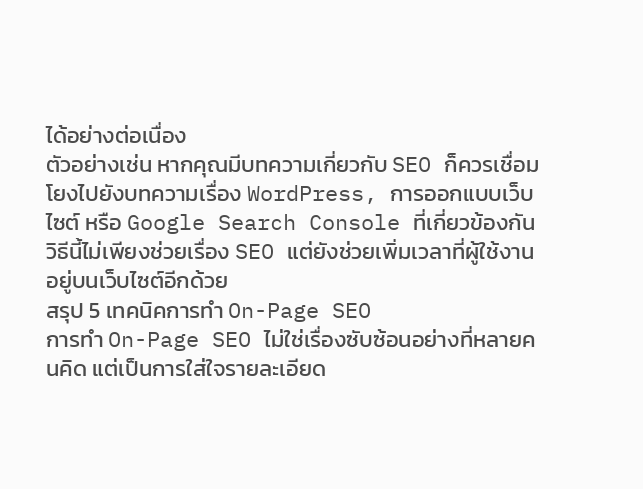ได้อย่างต่อเนื่อง
ตัวอย่างเช่น หากคุณมีบทความเกี่ยวกับ SEO ก็ควรเชื่อมโยงไปยังบทความเรื่อง WordPress, การออกแบบเว็บไซต์ หรือ Google Search Console ที่เกี่ยวข้องกัน
วิธีนี้ไม่เพียงช่วยเรื่อง SEO แต่ยังช่วยเพิ่มเวลาที่ผู้ใช้งานอยู่บนเว็บไซต์อีกด้วย
สรุป 5 เทคนิคการทำ On-Page SEO
การทำ On-Page SEO ไม่ใช่เรื่องซับซ้อนอย่างที่หลายคนคิด แต่เป็นการใส่ใจรายละเอียด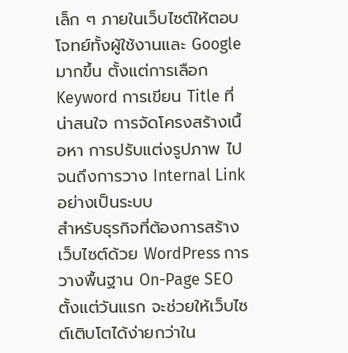เล็ก ๆ ภายในเว็บไซต์ให้ตอบโจทย์ทั้งผู้ใช้งานและ Google มากขึ้น ตั้งแต่การเลือก Keyword การเขียน Title ที่น่าสนใจ การจัดโครงสร้างเนื้อหา การปรับแต่งรูปภาพ ไปจนถึงการวาง Internal Link อย่างเป็นระบบ
สำหรับธุรกิจที่ต้องการสร้างเว็บไซต์ด้วย WordPress การวางพื้นฐาน On-Page SEO ตั้งแต่วันแรก จะช่วยให้เว็บไซต์เติบโตได้ง่ายกว่าใน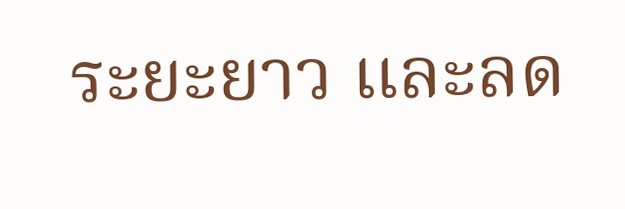ระยะยาว และลด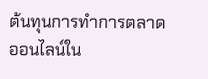ต้นทุนการทำการตลาดออนไลน์ใน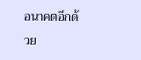อนาคตอีกด้วย